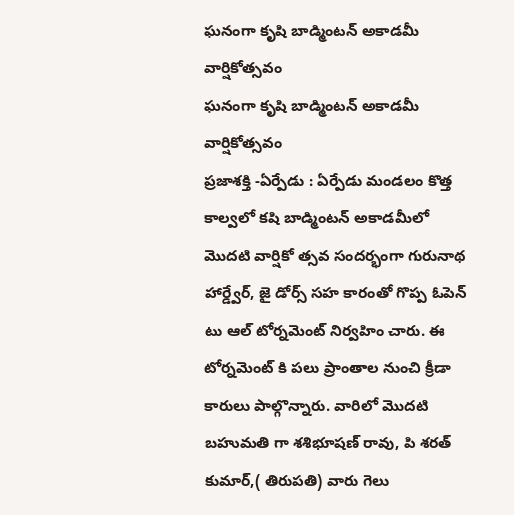ఘనంగా కృషి బాడ్మింటన్ అకాడమీ వార్షికోత్సవం
ఘనంగా కృషి బాడ్మింటన్ అకాడమీ వార్షికోత్సవం
ప్రజాశక్తి -ఏర్పేడు : ఏర్పేడు మండలం కొత్త కాల్వలో కషి బాడ్మింటన్ అకాడమీలో మొదటి వార్షికో త్సవ సందర్భంగా గురునాథ హార్డ్వేర్, జై డోర్స్ సహ కారంతో గొప్ప ఓపెన్ టు ఆల్ టోర్నమెంట్ నిర్వహిం చారు. ఈ టోర్నమెంట్ కి పలు ప్రాంతాల నుంచి క్రీడా కారులు పాల్గొన్నారు. వారిలో మొదటి బహుమతి గా శశిభూషణ్ రావు, పి శరత్ కుమార్,( తిరుపతి) వారు గెలు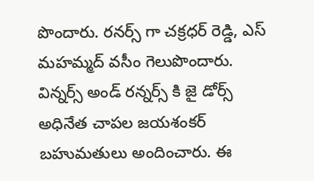పొందారు. రనర్స్ గా చక్రధర్ రెడ్డి, ఎస్ మహమ్మద్ వసీం గెలుపొందారు. విన్నర్స్ అండ్ రన్నర్స్ కి జై డోర్స్ అధినేత చాపల జయశంకర్ బహుమతులు అందించారు. ఈ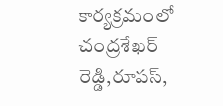కార్యక్రమంలో చంద్రశేఖర్ రెడ్డి,రూపస్,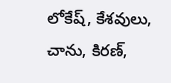లోకేష్, కేశవులు, చాను, కిరణ్,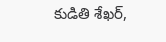కుడితి శేఖర్,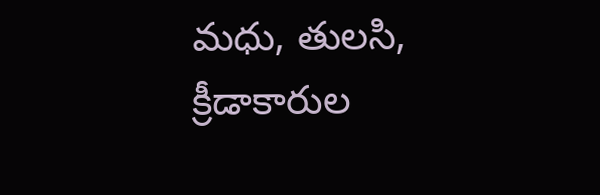మధు, తులసి, క్రీడాకారుల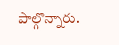పాల్గొన్నారు.